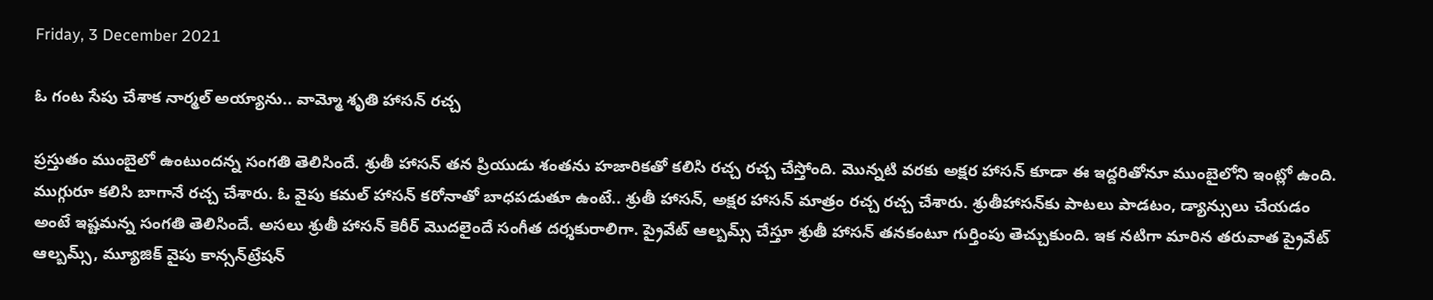Friday, 3 December 2021

ఓ గంట సేపు చేశాక నార్మల్ అయ్యాను.. వామ్మో శృతి హాసన్ రచ్చ

ప్రస్తుతం ముంబైలో ఉంటుందన్న సంగతి తెలిసిందే. శ్రుతీ హాసన్ తన ప్రియుడు శంతను హజారికతో కలిసి రచ్చ రచ్చ చేస్తోంది. మొన్నటి వరకు అక్షర హాసన్ కూడా ఈ ఇద్దరితోనూ ముంబైలోని ఇంట్లో ఉంది. ముగ్గురూ కలిసి బాగానే రచ్చ చేశారు. ఓ వైపు కమల్ హాసన్ కరోనాతో బాధపడుతూ ఉంటే.. శ్రుతీ హాసన్, అక్షర హాసన్ మాత్రం రచ్చ రచ్చ చేశారు. శ్రుతీహాసన్‌కు పాటలు పాడటం, డ్యాన్సులు చేయడం అంటే ఇష్టమన్న సంగతి తెలిసిందే. అసలు శ్రుతీ హాసన్ కెరీర్ మొదలైందే సంగీత దర్శకురాలిగా. ప్రైవేట్ ఆల్బమ్స్ చేస్తూ శ్రుతీ హాసన్ తనకంటూ గుర్తింపు తెచ్చుకుంది. ఇక నటిగా మారిన తరువాత ప్రైవేట్ ఆల్బమ్స్, మ్యూజిక్ వైపు కాన్సన్‌ట్రేషన్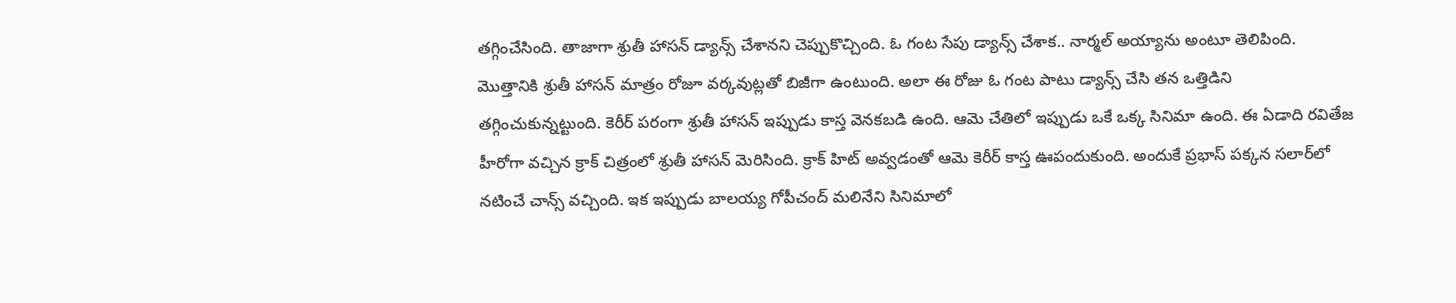తగ్గించేసింది. తాజాగా శ్రుతీ హాసన్ డ్యాన్స్ చేశానని చెప్పుకొచ్చింది. ఓ గంట సేపు డ్యాన్స్ చేశాక.. నార్మల్ అయ్యాను అంటూ తెలిపింది. మొత్తానికి శ్రుతీ హాసన్ మాత్రం రోజూ వర్కవుట్లతో బిజీగా ఉంటుంది. అలా ఈ రోజు ఓ గంట పాటు డ్యాన్స్ చేసి తన ఒత్తిడిని తగ్గించుకున్నట్టుంది. కెరీర్ పరంగా శ్రుతీ హాసన్ ఇప్పుడు కాస్త వెనకబడి ఉంది. ఆమె చేతిలో ఇప్పుడు ఒకే ఒక్క సినిమా ఉంది. ఈ ఏడాది రవితేజ హీరోగా వచ్చిన క్రాక్ చిత్రంలో శ్రుతీ హాసన్ మెరిసింది. క్రాక్ హిట్ అవ్వడంతో ఆమె కెరీర్ కాస్త ఊపందుకుంది. అందుకే ప్రభాస్ పక్కన సలార్‌లో నటించే చాన్స్ వచ్చింది. ఇక ఇప్పుడు బాలయ్య గోపీచంద్ మలినేని సినిమాలో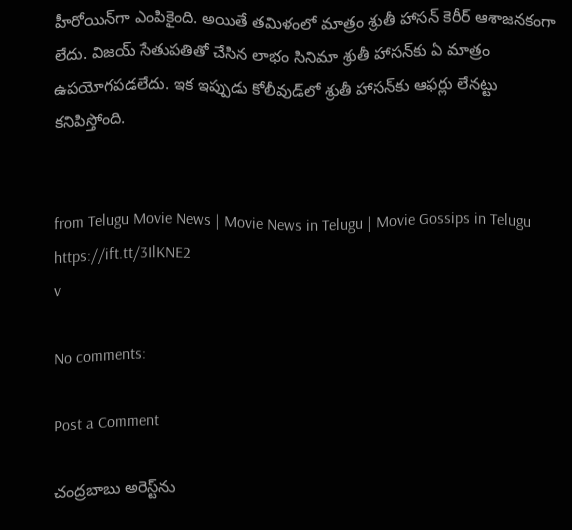హీరోయిన్‌గా ఎంపికైంది. అయితే తమిళంలో మాత్రం శ్రుతీ హాసన్ కెరీర్ ఆశాజనకంగా లేదు. విజయ్ సేతుపతితో చేసిన లాభం సినిమా శ్రుతీ హాసన్‌కు ఏ మాత్రం ఉపయోగపడలేదు. ఇక ఇప్పుడు కోలీవుడ్‌లో శ్రుతీ హాసన్‌కు ఆఫర్లు లేనట్టు కనిపిస్తోంది.


from Telugu Movie News | Movie News in Telugu | Movie Gossips in Telugu https://ift.tt/3IlKNE2
v

No comments:

Post a Comment

చంద్రబాబు అరెస్ట్‌ను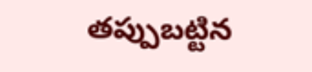తప్పుబట్టిన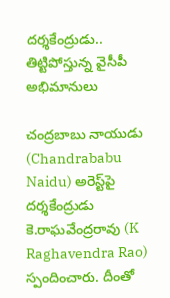దర్శకేంద్రుడు.. తిట్టిపోస్తున్న వైసీపీ అభిమానులు

చంద్రబాబు నాయుడు (Chandrababu Naidu) అరెస్ట్‌పై దర్శకేంద్రుడు కె.రాఘవేంద్రరావు (K Raghavendra Rao) స్పందించారు. దీంతో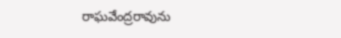రాఘవేంద్రరావును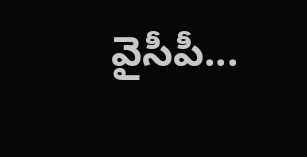వైసీపీ...